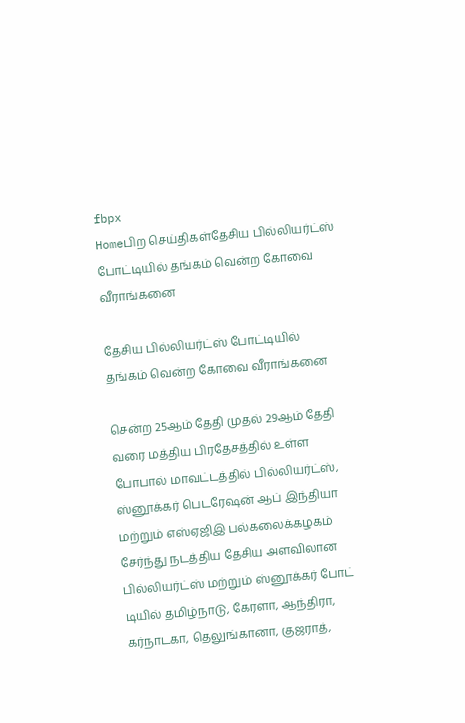fbpx
Homeபிற செய்திகள்தேசிய பில்லியர்ட்ஸ் போட்டியில் தங்கம் வென்ற கோவை வீராங்கனை

தேசிய பில்லியர்ட்ஸ் போட்டியில் தங்கம் வென்ற கோவை வீராங்கனை

சென்ற 25ஆம் தேதி முதல் 29ஆம் தேதி வரை மத்திய பிரதேசத்தில் உள்ள போபால் மாவட்டத்தில் பில்லியர்ட்ஸ், ஸ்னூக்கர் பெடரேஷன் ஆப் இந்தியா மற்றும் எஸ்ஏஜிஇ பல்கலைக்கழகம் சேர்ந்து நடத்திய தேசிய அளவிலான பில்லியர்ட்ஸ் மற்றும் ஸ்னூக்கர் போட் டியில் தமிழ்நாடு, கேரளா, ஆந்திரா, கர்நாடகா, தெலுங்கானா, குஜராத்,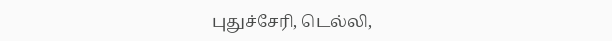புதுச்சேரி, டெல்லி,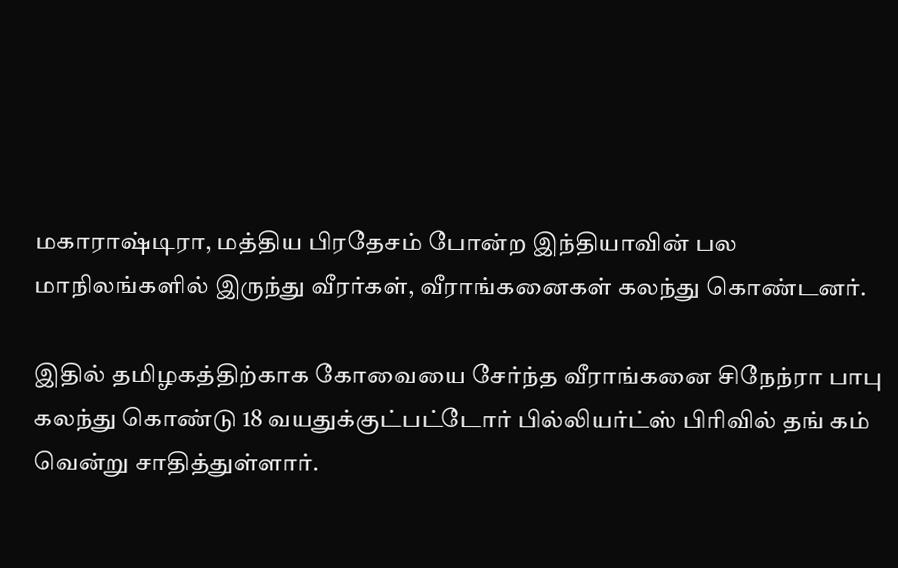மகாராஷ்டிரா, மத்திய பிரதேசம் போன்ற இந்தியாவின் பல மாநிலங்களில் இருந்து வீரர்கள், வீராங்கனைகள் கலந்து கொண்டனர்.

இதில் தமிழகத்திற்காக கோவையை சேர்ந்த வீராங்கனை சிநேந்ரா பாபு கலந்து கொண்டு 18 வயதுக்குட்பட்டோர் பில்லியர்ட்ஸ் பிரிவில் தங் கம் வென்று சாதித்துள்ளார்.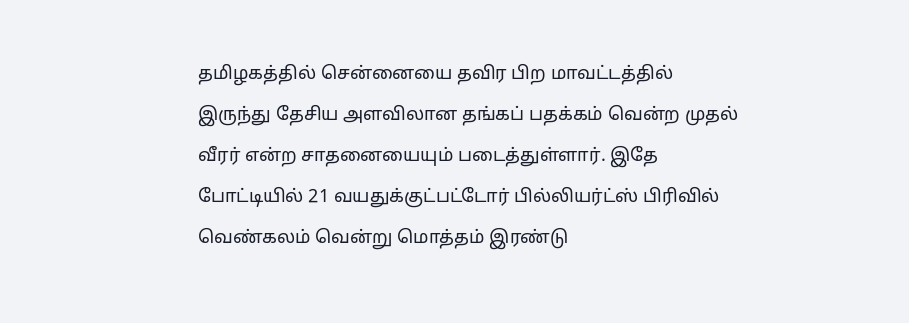தமிழகத்தில் சென்னையை தவிர பிற மாவட்டத்தில் இருந்து தேசிய அளவிலான தங்கப் பதக்கம் வென்ற முதல் வீரர் என்ற சாதனையையும் படைத்துள்ளார். இதே போட்டியில் 21 வயதுக்குட்பட்டோர் பில்லியர்ட்ஸ் பிரிவில் வெண்கலம் வென்று மொத்தம் இரண்டு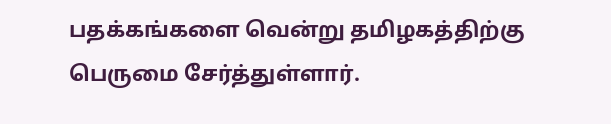பதக்கங்களை வென்று தமிழகத்திற்கு பெருமை சேர்த்துள்ளார்.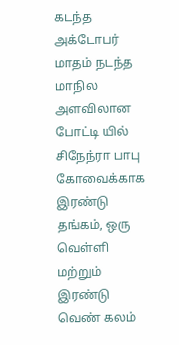கடந்த அக்டோபர் மாதம் நடந்த மாநில அளவிலான போட்டி யில் சிநேந்ரா பாபு கோவைக்காக இரண்டு தங்கம், ஒரு வெள்ளி மற்றும் இரண்டு வெண் கலம்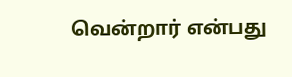வென்றார் என்பது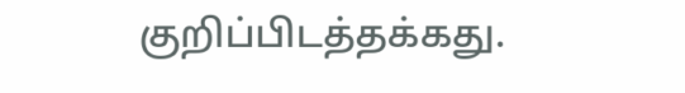குறிப்பிடத்தக்கது.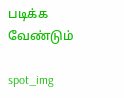படிக்க வேண்டும்

spot_img